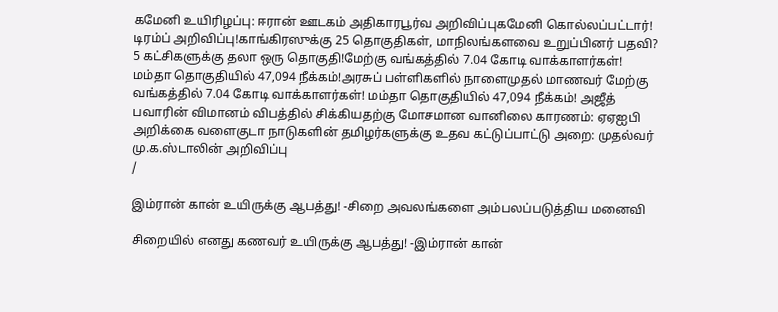கமேனி உயிரிழப்பு: ஈரான் ஊடகம் அதிகாரபூர்வ அறிவிப்புகமேனி கொல்லப்பட்டார்! டிரம்ப் அறிவிப்பு!காங்கிரஸுக்கு 25 தொகுதிகள், மாநிலங்களவை உறுப்பினர் பதவி? 5 கட்சிகளுக்கு தலா ஒரு தொகுதி!மேற்கு வங்கத்தில் 7.04 கோடி வாக்காளர்கள்! மம்தா தொகுதியில் 47,094 நீக்கம்!அரசுப் பள்ளிகளில் நாளைமுதல் மாணவர் மேற்கு வங்கத்தில் 7.04 கோடி வாக்காளர்கள்! மம்தா தொகுதியில் 47,094 நீக்கம்! அஜீத் பவாரின் விமானம் விபத்தில் சிக்கியதற்கு மோசமான வானிலை காரணம்: ஏஏஐபி அறிக்கை வளைகுடா நாடுகளின் தமிழர்களுக்கு உதவ கட்டுப்பாட்டு அறை: முதல்வர் மு.க.ஸ்டாலின் அறிவிப்பு
/

இம்ரான் கான் உயிருக்கு ஆபத்து! -சிறை அவலங்களை அம்பலப்படுத்திய மனைவி

சிறையில் எனது கணவர் உயிருக்கு ஆபத்து! -இம்ரான் கான்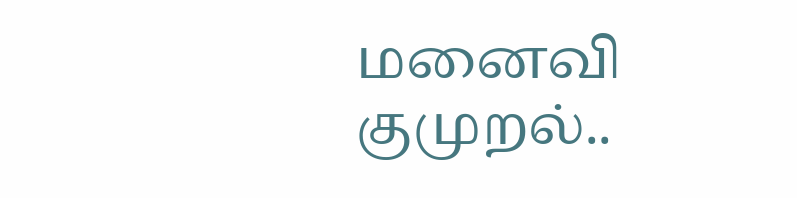மனைவி குமுறல்..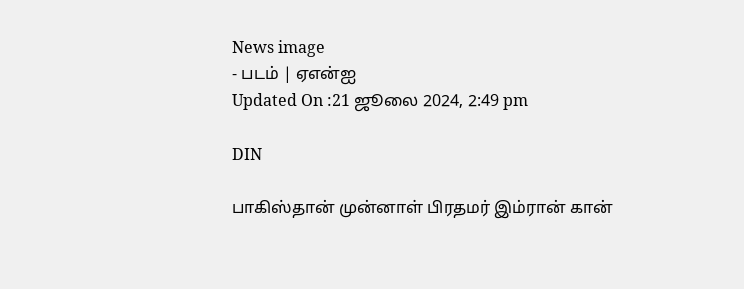News image
- படம் | ஏஎன்ஐ
Updated On :21 ஜூலை 2024, 2:49 pm

DIN

பாகிஸ்தான் முன்னாள் பிரதமர் இம்ரான் கான்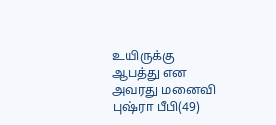உயிருக்கு ஆபத்து என அவரது மனைவி புஷ்ரா பீபி(49)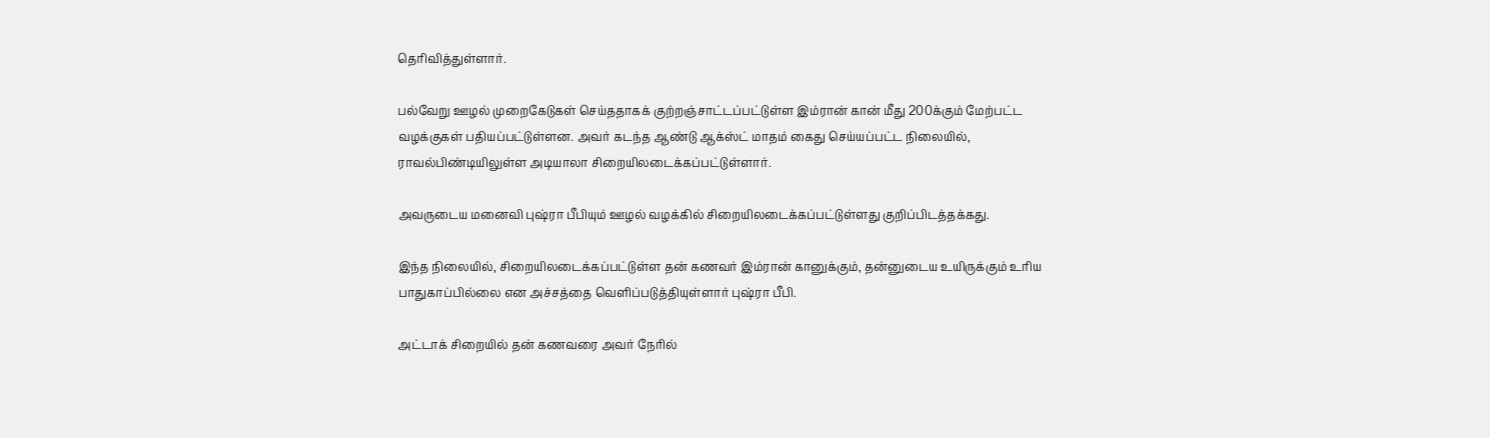தெரிவித்துள்ளார்.

பல்வேறு ஊழல் முறைகேடுகள் செய்ததாகக் குற்றஞ்சாட்டப்பட்டுள்ள இம்ரான் கான் மீது 200க்கும் மேற்பட்ட வழக்குகள் பதியப்பட்டுள்ளன. அவர் கடந்த ஆண்டு ஆக்ஸ்ட் மாதம் கைது செய்யப்பட்ட நிலையில், ராவல்பிண்டியிலுள்ள அடியாலா சிறையிலடைக்கப்பட்டுள்ளார்.

அவருடைய மனைவி புஷ்ரா பீபியும் ஊழல் வழக்கில் சிறையிலடைக்கப்பட்டுள்ளது குறிப்பிடத்தக்கது.

இந்த நிலையில், சிறையிலடைக்கப்பட்டுள்ள தன் கணவர் இம்ரான் கானுக்கும், தன்னுடைய உயிருக்கும் உரிய பாதுகாப்பில்லை என அச்சத்தை வெளிப்படுத்தியுள்ளார் புஷ்ரா பீபி.

அட்டாக் சிறையில் தன் கணவரை அவர் நேரில்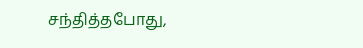சந்தித்தபோது,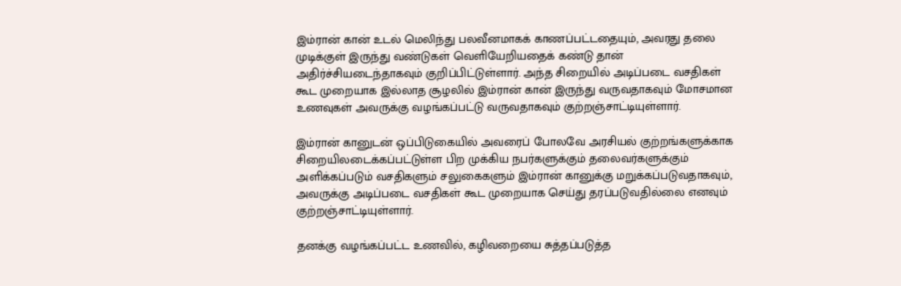இம்ரான் கான் உடல் மெலிந்து பலவீனமாகக் காணப்பட்டதையும், அவரது தலை முடிக்குள் இருந்து வண்டுகள் வெளியேறியதைக் கண்டு தான் அதிர்ச்சியடைந்தாகவும் குறிப்பிட்டுள்ளார். அந்த சிறையில் அடிப்படை வசதிகள் கூட முறையாக இல்லாத சூழலில் இம்ரான் கான் இருந்து வருவதாகவும் மோசமான உணவுகள் அவருக்கு வழங்கப்பட்டு வருவதாகவும் குற்றஞ்சாட்டியுள்ளார்.

இம்ரான் கானுடன் ஒப்பிடுகையில் அவரைப் போலவே அரசியல் குற்றங்களுக்காக சிறையிலடைக்கப்பட்டுள்ள பிற முக்கிய நபர்களுக்கும் தலைவர்களுக்கும் அளிக்கப்படும் வசதிகளும் சலுகைகளும் இம்ரான் கானுக்கு மறுக்கப்படுவதாகவும், அவருக்கு அடிப்படை வசதிகள் கூட முறையாக செய்து தரப்படுவதில்லை எனவும் குற்றஞ்சாட்டியுள்ளார்.

தனக்கு வழங்கப்பட்ட உணவில், கழிவறையை சுத்தப்படுத்த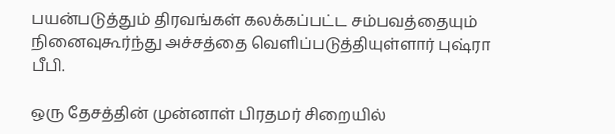பயன்படுத்தும் திரவங்கள் கலக்கப்பட்ட சம்பவத்தையும் நினைவுகூர்ந்து அச்சத்தை வெளிப்படுத்தியுள்ளார் புஷ்ரா பீபி.

ஒரு தேசத்தின் முன்னாள் பிரதமர் சிறையில்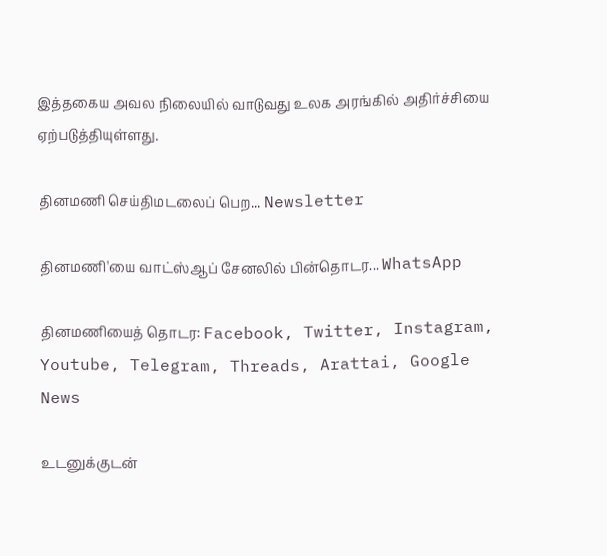இத்தகைய அவல நிலையில் வாடுவது உலக அரங்கில் அதிர்ச்சியை ஏற்படுத்தியுள்ளது.

தினமணி செய்திமடலைப் பெற... Newsletter

தினமணி'யை வாட்ஸ்ஆப் சேனலில் பின்தொடர... WhatsApp

தினமணியைத் தொடர: Facebook, Twitter, Instagram, Youtube, Telegram, Threads, Arattai, Google News

உடனுக்குடன்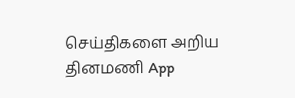செய்திகளை அறிய தினமணி App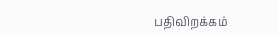பதிவிறக்கம்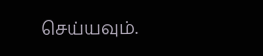செய்யவும்.